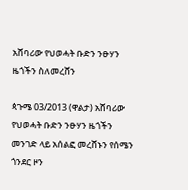አሸባሪው የህወሓት ቡድን ንፁሃን ዜጎችን ስለመረሸን

ጳጉሜ 03/2013 (ዋልታ) አሸባሪው የህወሓት ቡድን ንፁሃን ዜጎችን መንገድ ላይ አሰልፎ መረሸኑን የሰሜን ጎንደር ዞን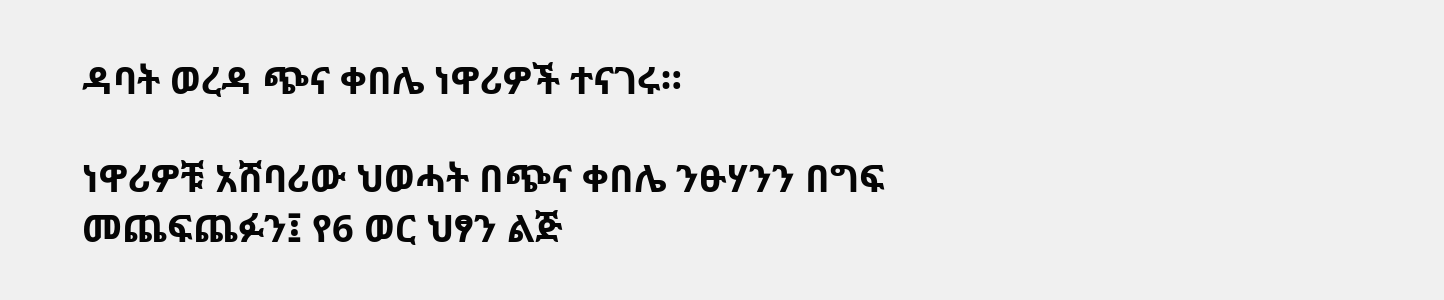ዳባት ወረዳ ጭና ቀበሌ ነዋሪዎች ተናገሩ።

ነዋሪዎቹ አሸባሪው ህወሓት በጭና ቀበሌ ንፁሃንን በግፍ መጨፍጨፉን፤ የ6 ወር ህፃን ልጅ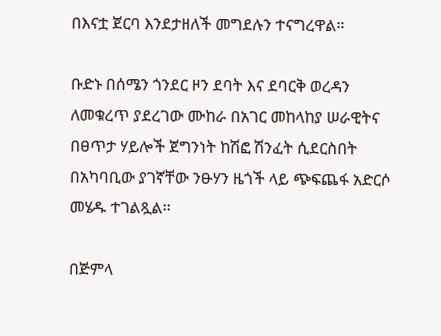በእናቷ ጀርባ እንደታዘለች መግደሉን ተናግረዋል።

ቡድኑ በሰሜን ጎንደር ዞን ደባት እና ደባርቅ ወረዳን ለመቁረጥ ያደረገው ሙከራ በአገር መከላከያ ሠራዊትና በፀጥታ ሃይሎች ጀግንነት ከሽፎ ሽንፈት ሲደርስበት በአካባቢው ያገኛቸው ንፁሃን ዜጎች ላይ ጭፍጨፋ አድርሶ መሄዱ ተገልጿል፡፡

በጅምላ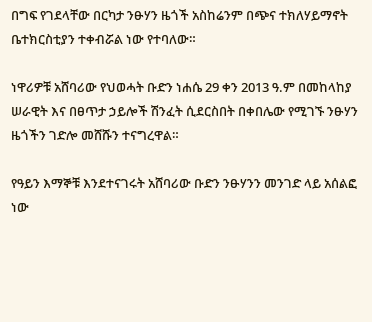በግፍ የገደላቸው በርካታ ንፁሃን ዜጎች አስከሬንም በጭና ተክለሃይማኖት ቤተክርስቲያን ተቀብሯል ነው የተባለው።

ነዋሪዎቹ አሸባሪው የህወሓት ቡድን ነሐሴ 29 ቀን 2013 ዓ.ም በመከላከያ ሠራዊት እና በፀጥታ ኃይሎች ሽንፈት ሲደርስበት በቀበሌው የሚገኙ ንፁሃን ዜጎችን ገድሎ መሸሹን ተናግረዋል።

የዓይን እማኞቹ እንደተናገሩት አሸባሪው ቡድን ንፁሃንን መንገድ ላይ አሰልፎ ነው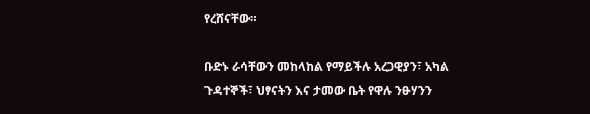የረሸናቸው።

ቡድኑ ራሳቸውን መከላከል የማይችሉ አረጋዊያን፣ አካል ጉዳተኞች፣ ህፃናትን እና ታመው ቤት የዋሉ ንፁሃንን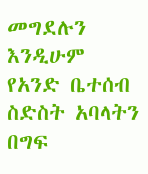መግደሉን እንዲሁም የአንድ ቤተሰብ ስድስት አባላትን በግፍ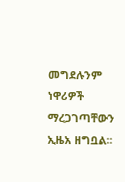መግደሉንም ነዋሪዎች ማረጋገጣቸውን ኢዜአ ዘግቧል፡፡